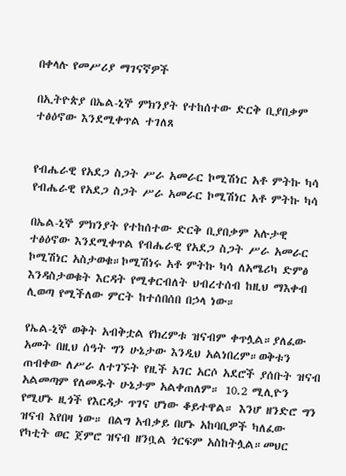በቀላሉ የመሥሪያ ማገናኛዎች

በኢትዮጵያ በኤል-ኒኞ ምክንያት የተከሰተው ድርቅ ቢያበቃም ተፅዕኖው እንደሚቀጥል ተገለጸ


የብሔራዊ የአደጋ ስጋት ሥራ አመራር ኮሚሽነር አቶ ምትኩ ካሳ
የብሔራዊ የአደጋ ስጋት ሥራ አመራር ኮሚሽነር አቶ ምትኩ ካሳ

በኤል-ኒኞ ምክንያት የተከሰተው ድርቅ ቢያበቃም አሉታዊ ተፅዕኖው እንደሚቀጥል የብሔራዊ የአደጋ ስጋት ሥራ አመራር ኮሚሽነር አስታወቁ።ኮሚሽነሩ አቶ ምትኩ ካሳ ለአሜሪካ ድምፅ እንዳስታወቁት እርዳት የሚቀርብለት ህብረተሰብ ከዚህ ማእቀብ ሊወጣ የሚችለው ምርት ከተሰበሰበ በኃላ ነው።

የኤል-ኒኞ ወቅት አብቅቷል የክረምቱ ዝናብም ቀጥሏል።ያለፈው አመት በዚህ ሰዓት ግን ሁኔታው እንዲህ አልነበረም።ወቅቱን ጠብቀው ለሥራ ለተገኙት የዚች አገር አርሶ አደሮች ያሰቡት ዝናብ አልመጣም የለመዱት ሁኔታም አልቀጠለም። 10.2 ሚሊዮን የሚሆኑ ዚጎች የእርዳታ ጥገና ሆነው ቆይተዋል። እንሆ ዘንድሮ ግን ዝናብ እየበዛ ነው። በልግ አብቃይ በሆኑ አከባቢዎች ካለፈው የካቲት ወር ጀምሮ ዝናብ ዘንቧል ጎርፍም አስከትሏል።መህር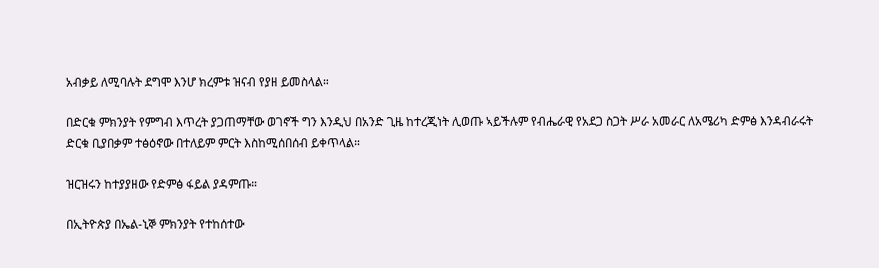አብቃይ ለሚባሉት ደግሞ እንሆ ክረምቱ ዝናብ የያዘ ይመስላል።

በድርቁ ምክንያት የምግብ እጥረት ያጋጠማቸው ወገኖች ግን እንዲህ በአንድ ጊዜ ከተረጂነት ሊወጡ ኣይችሉም የብሔራዊ የአደጋ ስጋት ሥራ አመራር ለአሜሪካ ድምፅ እንዳብራሩት ድርቁ ቢያበቃም ተፅዕኖው በተለይም ምርት እስከሚሰበሰብ ይቀጥላል።

ዝርዝሩን ከተያያዘው የድምፅ ፋይል ያዳምጡ።

በኢትዮጵያ በኤል-ኒኞ ምክንያት የተከሰተው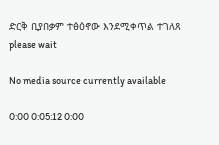ድርቅ ቢያበቃም ተፅዕኖው እንደሚቀጥል ተገለጸ
please wait

No media source currently available

0:00 0:05:12 0:00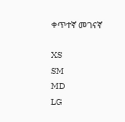ቀጥተኛ መገናኛ

XS
SM
MD
LG